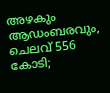അഴകും ആഡംബരവും, ചെലവ് 556 കോടി;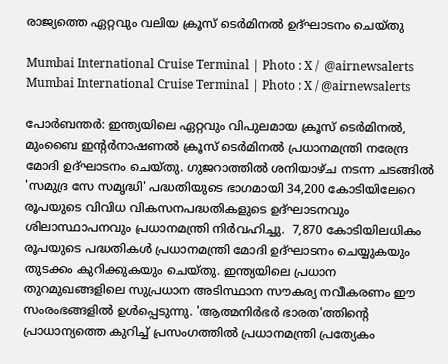രാജ്യത്തെ ഏറ്റവും വലിയ ക്രൂസ് ടെര്‍മിനല്‍ ഉദ്ഘാടനം ചെയ്തു

Mumbai International Cruise Terminal | Photo : X /  @airnewsalerts
Mumbai International Cruise Terminal | Photo : X / @airnewsalerts

പോര്‍ബന്തര്‍: ഇന്ത്യയിലെ ഏറ്റവും വിപുലമായ ക്രൂസ് ടെര്‍മിനല്‍, മുംബൈ ഇന്റര്‍നാഷണല്‍ ക്രൂസ് ടെര്‍മിനല്‍ പ്രധാനമന്ത്രി നരേന്ദ്ര മോദി ഉദ്ഘാടനം ചെയ്തു. ഗുജറാത്തില്‍ ശനിയാഴ്ച നടന്ന ചടങ്ങില്‍ 'സമുദ്ര സേ സമൃദ്ധി' പദ്ധതിയുടെ ഭാഗമായി 34,200 കോടിയിലേറെ രൂപയുടെ വിവിധ വികസനപദ്ധതികളുടെ ഉദ്ഘാടനവും ശിലാസ്ഥാപനവും പ്രധാനമന്ത്രി നിര്‍വഹിച്ചു.  7,870 കോടിയിലധികം രൂപയുടെ പദ്ധതികള്‍ പ്രധാനമന്ത്രി മോദി ഉദ്ഘാടനം ചെയ്യുകയും തുടക്കം കുറിക്കുകയും ചെയ്തു. ഇന്ത്യയിലെ പ്രധാന തുറമുഖങ്ങളിലെ സുപ്രധാന അടിസ്ഥാന സൗകര്യ നവീകരണം ഈ സംരംഭങ്ങളില്‍ ഉള്‍പ്പെടുന്നു. 'ആത്മനിര്‍ഭര്‍ ഭാരത'ത്തിന്റെ പ്രാധാന്യത്തെ കുറിച്ച് പ്രസംഗത്തില്‍ പ്രധാനമന്ത്രി പ്രത്യേകം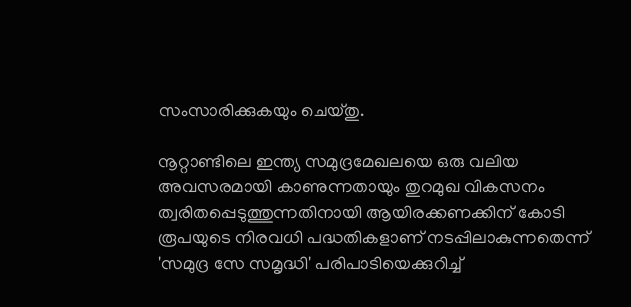സംസാരിക്കുകയും ചെയ്തു.

നൂറ്റാണ്ടിലെ ഇന്ത്യ സമുദ്രമേഖലയെ ഒരു വലിയ അവസരമായി കാണുന്നതായും തുറമുഖ വികസനം ത്വരിതപ്പെടുത്തുന്നതിനായി ആയിരക്കണക്കിന് കോടി രൂപയുടെ നിരവധി പദ്ധതികളാണ് നടപ്പിലാകുന്നതെന്ന് 'സമുദ്ര സേ സമൃദ്ധി' പരിപാടിയെക്കുറിച്ച്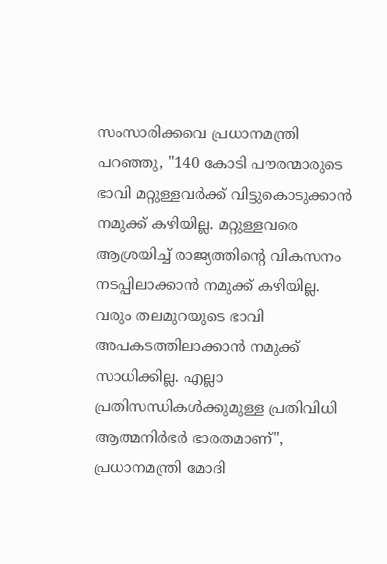സംസാരിക്കവെ പ്രധാനമന്ത്രി പറഞ്ഞു, "140 കോടി പൗരന്മാരുടെ ഭാവി മറ്റുള്ളവര്‍ക്ക് വിട്ടുകൊടുക്കാന്‍ നമുക്ക് കഴിയില്ല. മറ്റുള്ളവരെ ആശ്രയിച്ച് രാജ്യത്തിന്റെ വികസനം നടപ്പിലാക്കാന്‍ നമുക്ക് കഴിയില്ല. വരും തലമുറയുടെ ഭാവി അപകടത്തിലാക്കാന്‍ നമുക്ക് സാധിക്കില്ല. എല്ലാ പ്രതിസന്ധികള്‍ക്കുമുള്ള പ്രതിവിധി ആത്മനിര്‍ഭര്‍ ഭാരതമാണ്", പ്രധാനമന്ത്രി മോദി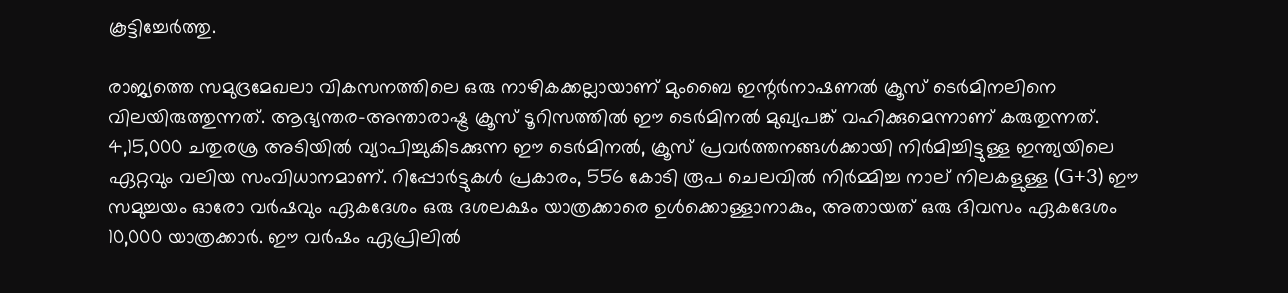കൂട്ടിച്ചേര്‍ത്തു.

രാജ്യത്തെ സമുദ്രമേഖലാ വികസനത്തിലെ ഒരു നാഴികക്കല്ലായാണ് മുംബൈ ഇന്റര്‍നാഷണല്‍ ക്രൂസ് ടെര്‍മിനലിനെ വിലയിരുത്തുന്നത്. ആഭ്യന്തര-അന്താരാഷ്ട്ര ക്രൂസ് ടൂറിസത്തില്‍ ഈ ടെര്‍മിനല്‍ മുഖ്യപങ്ക് വഹിക്കുമെന്നാണ് കരുതുന്നത്. 4,15,000 ചതുരശ്ര അടിയില്‍ വ്യാപിച്ചുകിടക്കുന്ന ഈ ടെര്‍മിനല്‍, ക്രൂസ് പ്രവര്‍ത്തനങ്ങള്‍ക്കായി നിര്‍മിച്ചിട്ടുള്ള ഇന്ത്യയിലെ ഏറ്റവും വലിയ സംവിധാനമാണ്. റിപ്പോര്‍ട്ടുകള്‍ പ്രകാരം, 556 കോടി രൂപ ചെലവില്‍ നിര്‍മ്മിച്ച നാല് നിലകളുള്ള (G+3) ഈ സമുച്ചയം ഓരോ വര്‍ഷവും ഏകദേശം ഒരു ദശലക്ഷം യാത്രക്കാരെ ഉള്‍ക്കൊള്ളാനാകും, അതായത് ഒരു ദിവസം ഏകദേശം 10,000 യാത്രക്കാര്‍. ഈ വര്‍ഷം ഏപ്രിലില്‍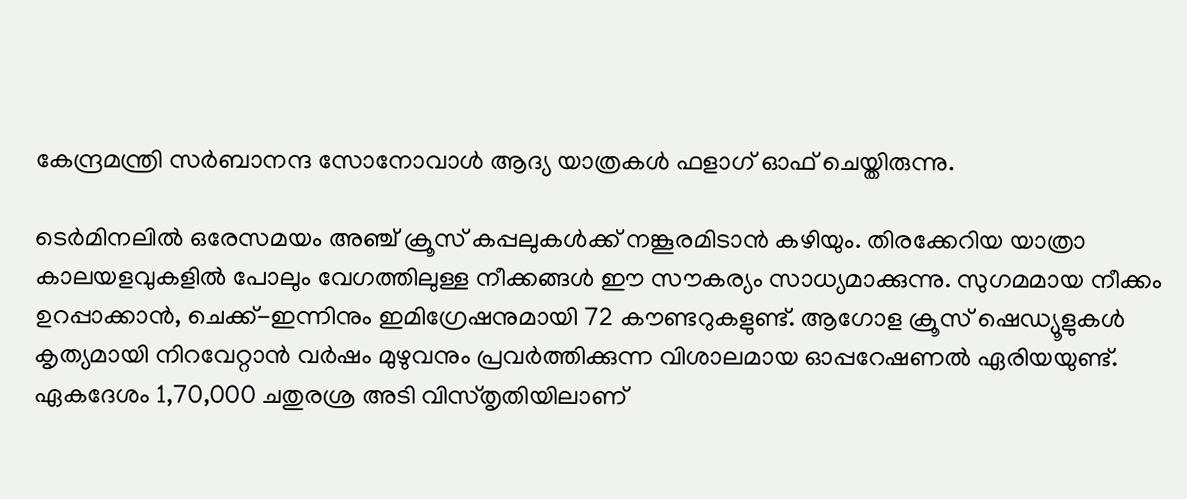കേന്ദ്രമന്ത്രി സര്‍ബാനന്ദ സോനോവാള്‍ ആദ്യ യാത്രകള്‍ ഫളാഗ് ഓഫ് ചെയ്തിരുന്നു.

ടെര്‍മിനലില്‍ ഒരേസമയം അഞ്ച് ക്രൂസ് കപ്പലുകള്‍ക്ക് നങ്കൂരമിടാന്‍ കഴിയും. തിരക്കേറിയ യാത്രാ കാലയളവുകളില്‍ പോലും വേഗത്തിലുള്ള നീക്കങ്ങള്‍ ഈ സൗകര്യം സാധ്യമാക്കുന്നു. സുഗമമായ നീക്കം ഉറപ്പാക്കാന്‍, ചെക്ക്-ഇന്നിനും ഇമിഗ്രേഷനുമായി 72 കൗണ്ടറുകളുണ്ട്. ആഗോള ക്രൂസ് ഷെഡ്യൂളുകള്‍ കൃത്യമായി നിറവേറ്റാന്‍ വര്‍ഷം മുഴുവനും പ്രവര്‍ത്തിക്കുന്ന വിശാലമായ ഓപ്പറേഷണല്‍ ഏരിയയുണ്ട്.  ഏകദേശം 1,70,000 ചതുരശ്ര അടി വിസ്തൃതിയിലാണ്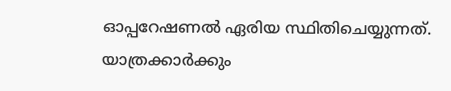ഓപ്പറേഷണല്‍ ഏരിയ സ്ഥിതിചെയ്യുന്നത്. യാത്രക്കാര്‍ക്കും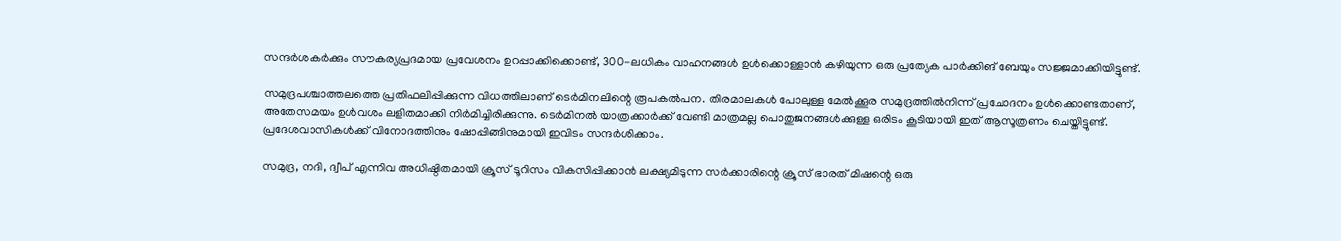സന്ദര്‍ശകര്‍ക്കും സൗകര്യപ്രദമായ പ്രവേശനം ഉറപ്പാക്കിക്കൊണ്ട്, 300-ലധികം വാഹനങ്ങള്‍ ഉള്‍ക്കൊള്ളാന്‍ കഴിയുന്ന ഒരു പ്രത്യേക പാര്‍ക്കിങ് ബേയും സജ്ജമാക്കിയിട്ടുണ്ട്.

സമുദ്രപശ്ചാത്തലത്തെ പ്രതിഫലിപ്പിക്കുന്ന വിധത്തിലാണ് ടെര്‍മിനലിന്റെ രൂപകല്‍പന. തിരമാലകള്‍ പോലുള്ള മേല്‍ക്കൂര സമുദ്രത്തില്‍നിന്ന് പ്രചോദനം ഉള്‍ക്കൊണ്ടതാണ്, അതേസമയം ഉള്‍വശം ലളിതമാക്കി നിര്‍മിച്ചിരിക്കുന്നു. ടെര്‍മിനല്‍ യാത്രക്കാര്‍ക്ക് വേണ്ടി മാത്രമല്ല പൊതുജനങ്ങള്‍ക്കുള്ള ഒരിടം കൂടിയായി ഇത് ആസൂത്രണം ചെയ്തിട്ടുണ്ട്. പ്രദേശവാസികള്‍ക്ക് വിനോദത്തിനും ഷോപ്പിങ്ങിനുമായി ഇവിടം സന്ദര്‍ശിക്കാം.

സമുദ്ര, നദി, ദ്വീപ് എന്നിവ അധിഷ്ഠിതമായി ക്രൂസ് ടൂറിസം വികസിപ്പിക്കാന്‍ ലക്ഷ്യമിടുന്ന സര്‍ക്കാരിന്റെ ക്രൂസ് ഭാരത് മിഷന്റെ ഒരു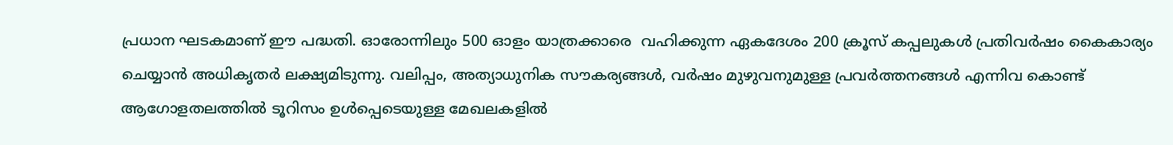പ്രധാന ഘടകമാണ് ഈ പദ്ധതി. ഓരോന്നിലും 500 ഓളം യാത്രക്കാരെ  വഹിക്കുന്ന ഏകദേശം 200 ക്രൂസ് കപ്പലുകള്‍ പ്രതിവര്‍ഷം കൈകാര്യം ചെയ്യാന്‍ അധികൃതര്‍ ലക്ഷ്യമിടുന്നു. വലിപ്പം, അത്യാധുനിക സൗകര്യങ്ങള്‍, വര്‍ഷം മുഴുവനുമുള്ള പ്രവര്‍ത്തനങ്ങള്‍ എന്നിവ കൊണ്ട് ആഗോളതലത്തില്‍ ടൂറിസം ഉള്‍പ്പെടെയുള്ള മേഖലകളില്‍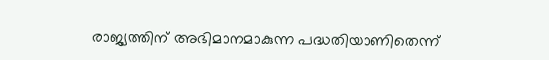രാജ്യത്തിന് അഭിമാനമാകുന്ന പദ്ധതിയാണിതെന്ന്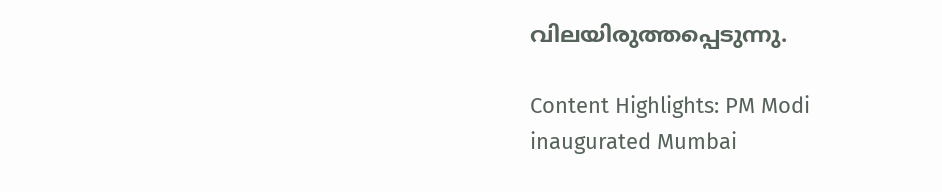വിലയിരുത്തപ്പെടുന്നു.

Content Highlights: PM Modi inaugurated Mumbai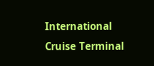International Cruise Terminal